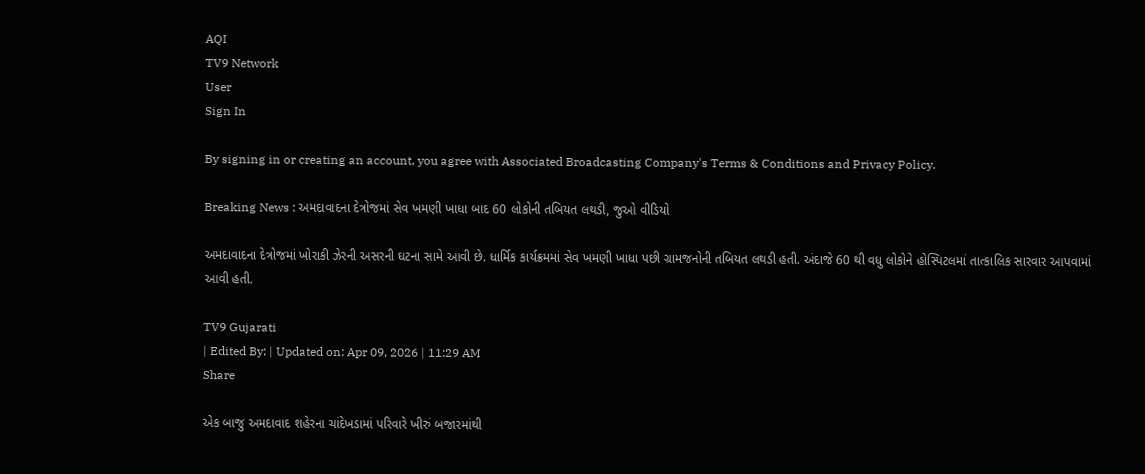AQI
TV9 Network
User
Sign In

By signing in or creating an account, you agree with Associated Broadcasting Company's Terms & Conditions and Privacy Policy.

Breaking News : અમદાવાદના દેત્રોજમાં સેવ ખમણી ખાધા બાદ 60 લોકોની તબિયત લથડી, જુઓ વીડિયો

અમદાવાદના દેત્રોજમાં ખોરાકી ઝેરની અસરની ઘટના સામે આવી છે. ધાર્મિક કાર્યક્રમમાં સેવ ખમણી ખાધા પછી ગ્રામજનોની તબિયત લથડી હતી. અંદાજે 60 થી વધુ લોકોને હોસ્પિટલમાં તાત્કાલિક સારવાર આપવામાં આવી હતી.

TV9 Gujarati
| Edited By: | Updated on: Apr 09, 2026 | 11:29 AM
Share

એક બાજુ અમદાવાદ શહેરના ચાંદેખડામાં પરિવારે ખીરું બજારમાંથી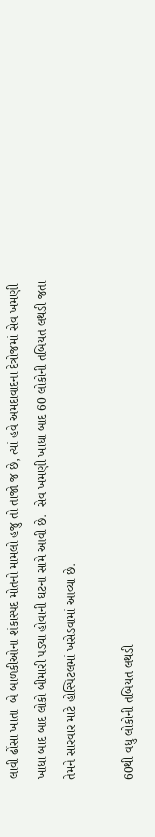લાવી ઢોંસા ખાતા  બે બાળકીઓના શંકાસ્પદ મોતનો મામલો હજુ તો તાજો જ છે, ત્યાં હવે અમદાવાદના દેત્રોજમાં સેવ ખમણી ખાધા બાદ બાદ લોકો બીમારી પડ્યા હોવાની ઘટના સામે આવી છે.  સેવ ખમણી ખાધા બાદ 60 લોકોની તબિયત લથડી જતા તેમને સારવાર માટે હોસ્પિટલમાં ખસેડવામાં આવ્યા છે.

60થી વધુ લોકોની તબિયત લથડી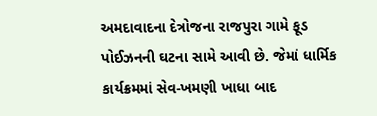અમદાવાદના દેત્રોજના રાજપુરા ગામે ફૂડ પોઈઝનની ઘટના સામે આવી છે. જેમાં ધાર્મિક કાર્યક્રમમાં સેવ-ખમણી ખાધા બાદ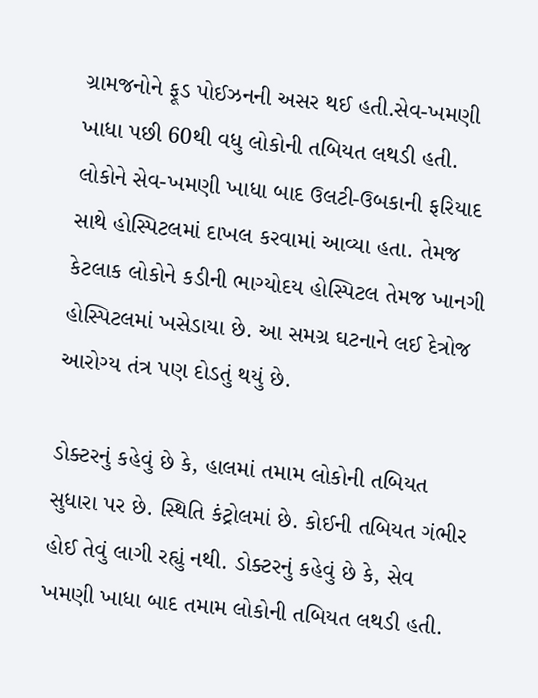ગ્રામજનોને ફૂડ પોઈઝનની અસર થઈ હતી.સેવ-ખમણી ખાધા પછી 60થી વધુ લોકોની તબિયત લથડી હતી. લોકોને સેવ-ખમણી ખાધા બાદ ઉલટી-ઉબકાની ફરિયાદ સાથે હોસ્પિટલમાં દાખલ કરવામાં આવ્યા હતા. તેમજ કેટલાક લોકોને કડીની ભાગ્યોદય હોસ્પિટલ તેમજ ખાનગી હોસ્પિટલમાં ખસેડાયા છે. આ સમગ્ર ઘટનાને લઈ દેત્રોજ આરોગ્ય તંત્ર પણ દોડતું થયું છે.

ડોક્ટરનું કહેવું છે કે, હાલમાં તમામ લોકોની તબિયત સુધારા પર છે. સ્થિતિ કંટ્રોલમાં છે. કોઈની તબિયત ગંભીર હોઈ તેવું લાગી રહ્યું નથી. ડોક્ટરનું કહેવું છે કે, સેવ ખમણી ખાધા બાદ તમામ લોકોની તબિયત લથડી હતી.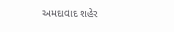અમદાવાદ શહેર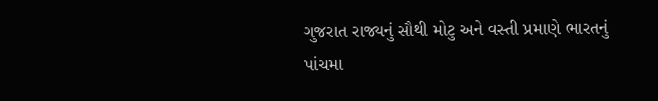ગુજરાત રાજ્યનું સૌથી મોટુ અને વસ્તી પ્રમાણે ભારતનું પાંચમા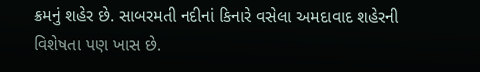ક્રમનું શહેર છે. સાબરમતી નદીનાં કિનારે વસેલા અમદાવાદ શહેરની વિશેષતા પણ ખાસ છે.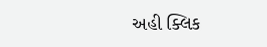અહી ક્લિક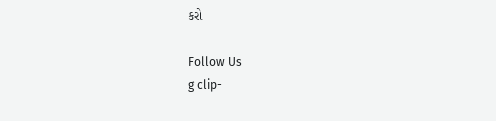કરો

Follow Us
g clip-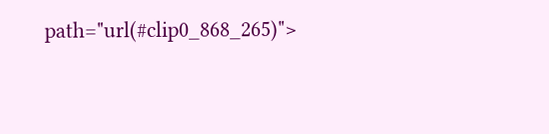path="url(#clip0_868_265)">